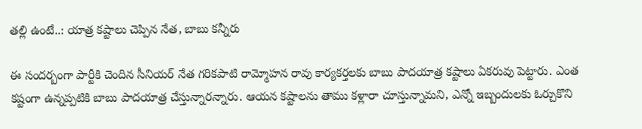తల్లి ఉంటే..: యాత్ర కష్టాలు చెప్పిన నేత, బాబు కన్నీరు

ఈ సందర్బంగా పార్టీకి చెందిన సీనియర్ నేత గరికపాటి రామ్మోహన రావు కార్యకర్తలకు బాబు పాదయాత్ర కష్టాలు ఏకరువు పెట్టారు. ఎంత కష్టంగా ఉన్నప్పటికి బాబు పాదయాత్ర చేస్తున్నారన్నారు. ఆయన కష్టాలను తాము కళ్లారా చూస్తున్నామని, ఎన్నో ఇబ్బందులకు ఓర్చుకొని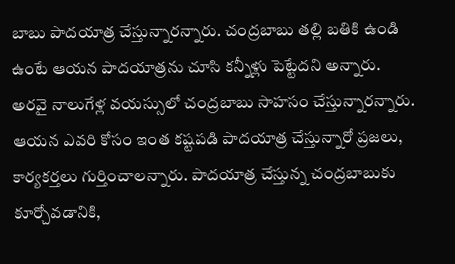బాబు పాదయాత్ర చేస్తున్నారన్నారు. చంద్రబాబు తల్లి బతికి ఉండి ఉంటే ఆయన పాదయాత్రను చూసి కన్నీళ్లు పెట్టేదని అన్నారు.
అరవై నాలుగేళ్ల వయస్సులో చంద్రబాబు సాహసం చేస్తున్నారన్నారు. ఆయన ఎవరి కోసం ఇంత కష్టపడి పాదయాత్ర చేస్తున్నారో ప్రజలు, కార్యకర్తలు గుర్తించాలన్నారు. పాదయాత్ర చేస్తున్న చంద్రబాబుకు కూర్చోవడానికి,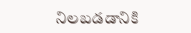నిలబడడానికి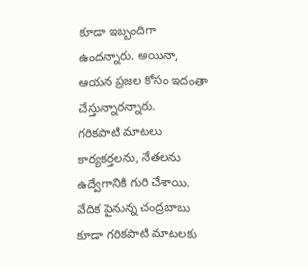కూడా ఇబ్బందిగా ఉందన్నారు. అయినా, ఆయన ప్రజల కోసం ఇదంతా చేస్తున్నారన్నారు.
గరికపాటి మాటలు కార్యకర్తలను, నేతలను ఉద్వేగానికి గురి చేశాయి. వేదిక పైనున్న చంద్రబాబు కూడా గరికపాటి మాటలకు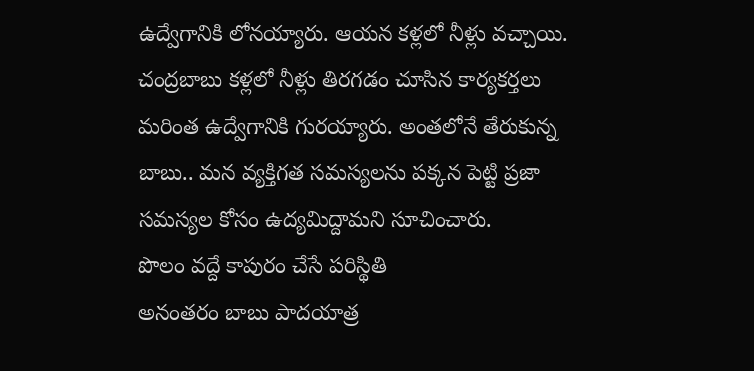ఉద్వేగానికి లోనయ్యారు. ఆయన కళ్లలో నీళ్లు వచ్చాయి. చంద్రబాబు కళ్లలో నీళ్లు తిరగడం చూసిన కార్యకర్తలు మరింత ఉద్వేగానికి గురయ్యారు. అంతలోనే తేరుకున్న బాబు.. మన వ్యక్తిగత సమస్యలను పక్కన పెట్టి ప్రజా సమస్యల కోసం ఉద్యమిద్దామని సూచించారు.
పొలం వద్దే కాపురం చేసే పరిస్థితి
అనంతరం బాబు పాదయాత్ర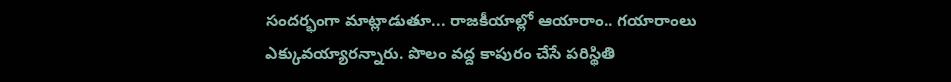సందర్భంగా మాట్లాడుతూ... రాజకీయాల్లో ఆయారాం.. గయారాంలు ఎక్కువయ్యారన్నారు. పొలం వద్ద కాపురం చేసే పరిస్థితి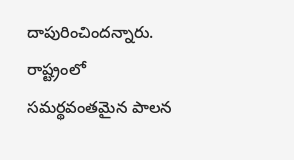దాపురించిందన్నారు. రాష్ట్రంలో సమర్థవంతమైన పాలన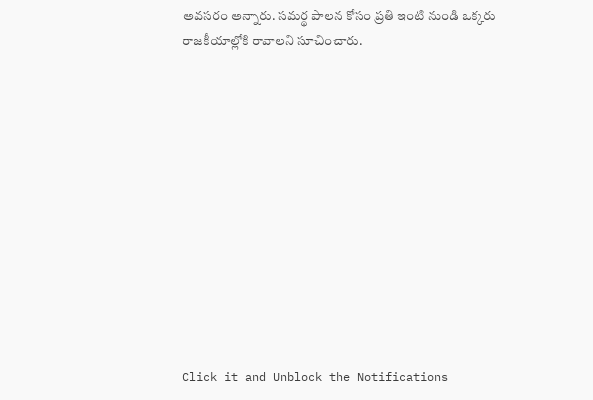అవసరం అన్నారు. సమర్థ పాలన కోసం ప్రతి ఇంటి నుండి ఒక్కరు రాజకీయాల్లోకి రావాలని సూచించారు.












Click it and Unblock the Notifications